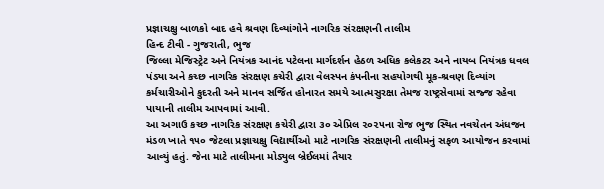પ્રજ્ઞાચક્ષુ બાળકો બાદ હવે શ્રવણ દિવ્યાંગોને નાગરિક સંરક્ષણની તાલીમ
હિન્દ ટીવી - ગુજરાતી, ભુજ
જિલ્લા મેજિસ્ટ્રેટ અને નિયંત્રક આનંદ પટેલના માર્ગદર્શન હેઠળ અધિક કલેકટર અને નાયબ નિયંત્રક ધવલ પંડ્યા અને કચ્છ નાગરિક સંરક્ષણ કચેરી દ્વારા વેલસ્પન કંપનીના સહયોગથી મૂક-શ્રવણ દિવ્યાંગ કર્મચારીઓને કુદરતી અને માનવ સર્જિત હોનારત સમયે આત્મસુરક્ષા તેમજ રાષ્ટ્રસેવામાં સજ્જ રહેવા પાયાની તાલીમ આપવામાં આવી.
આ અગાઉ કચ્છ નાગરિક સંરક્ષણ કચેરી દ્વારા ૩૦ એપ્રિલ ૨૦૨૫ના રોજ ભુજ સ્થિત નવચેતન અંધજન મંડળ ખાતે ૧૫૦ જેટલા પ્રજ્ઞાચક્ષુ વિદ્યાર્થીઓ માટે નાગરિક સંરક્ષણની તાલીમનું સફળ આયોજન કરવામાં આવ્યું હતું. જેના માટે તાલીમના મોડ્યુલ બ્રેઈલમાં તૈયાર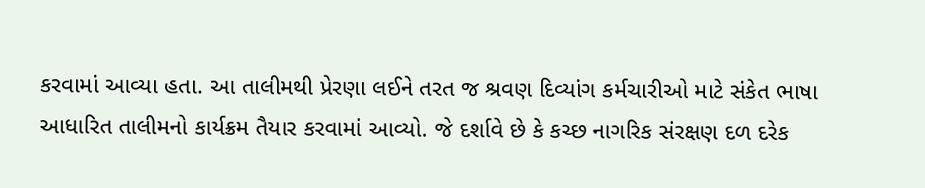કરવામાં આવ્યા હતા. આ તાલીમથી પ્રેરણા લઈને તરત જ શ્રવણ દિવ્યાંગ કર્મચારીઓ માટે સંકેત ભાષા આધારિત તાલીમનો કાર્યક્રમ તૈયાર કરવામાં આવ્યો. જે દર્શાવે છે કે કચ્છ નાગરિક સંરક્ષણ દળ દરેક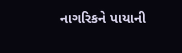નાગરિકને પાયાની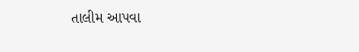તાલીમ આપવા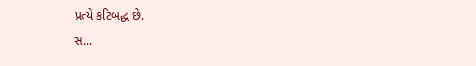પ્રત્યે કટિબદ્ધ છે.
સ...